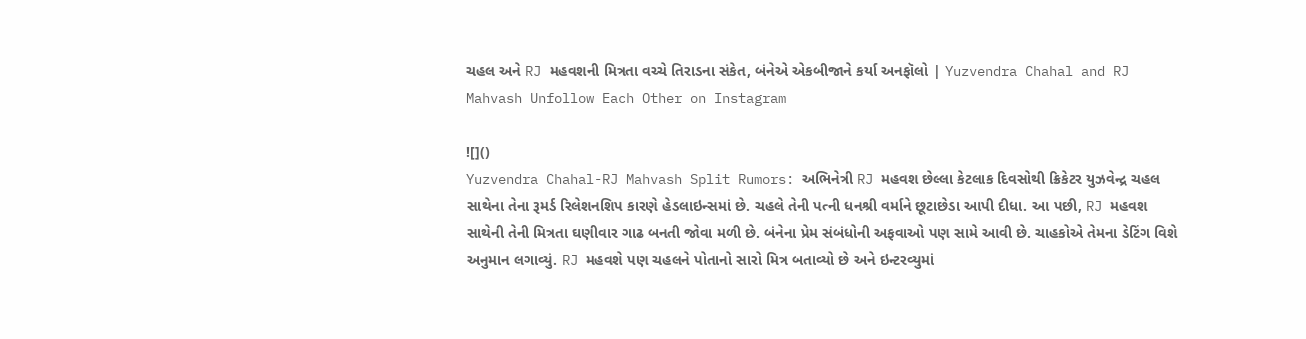ચહલ અને RJ મહવશની મિત્રતા વચ્ચે તિરાડના સંકેત, બંનેએ એકબીજાને કર્યા અનફૉલો | Yuzvendra Chahal and RJ Mahvash Unfollow Each Other on Instagram

![]()
Yuzvendra Chahal-RJ Mahvash Split Rumors: અભિનેત્રી RJ મહવશ છેલ્લા કેટલાક દિવસોથી ક્રિકેટર યુઝવેન્દ્ર ચહલ સાથેના તેના રૂમર્ડ રિલેશનશિપ કારણે હેડલાઇન્સમાં છે. ચહલે તેની પત્ની ધનશ્રી વર્માને છૂટાછેડા આપી દીધા. આ પછી, RJ મહવશ સાથેની તેની મિત્રતા ઘણીવાર ગાઢ બનતી જોવા મળી છે. બંનેના પ્રેમ સંબંધોની અફવાઓ પણ સામે આવી છે. ચાહકોએ તેમના ડેટિંગ વિશે અનુમાન લગાવ્યું. RJ મહવશે પણ ચહલને પોતાનો સારો મિત્ર બતાવ્યો છે અને ઇન્ટરવ્યુમાં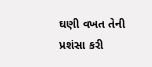ઘણી વખત તેની પ્રશંસા કરી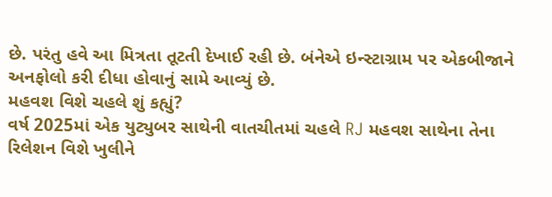છે. પરંતુ હવે આ મિત્રતા તૂટતી દેખાઈ રહી છે. બંનેએ ઇન્સ્ટાગ્રામ પર એકબીજાને અનફોલો કરી દીધા હોવાનું સામે આવ્યું છે.
મહવશ વિશે ચહલે શું કહ્યું?
વર્ષ 2025માં એક યુટ્યુબર સાથેની વાતચીતમાં ચહલે RJ મહવશ સાથેના તેના રિલેશન વિશે ખુલીને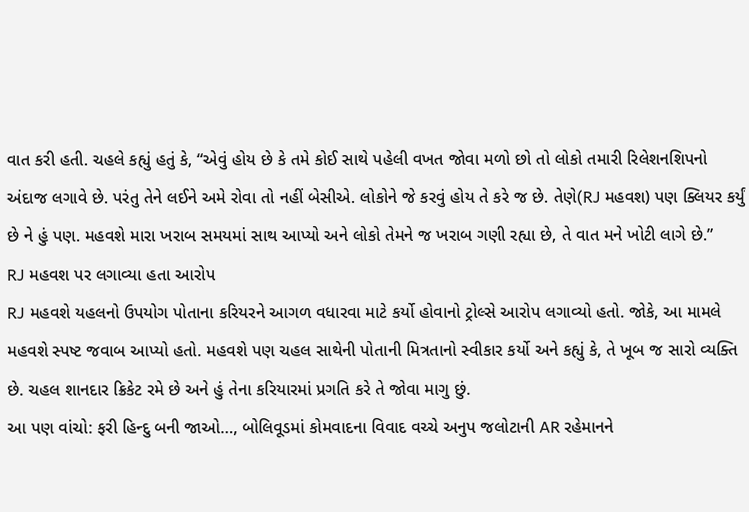વાત કરી હતી. ચહલે કહ્યું હતું કે, “એવું હોય છે કે તમે કોઈ સાથે પહેલી વખત જોવા મળો છો તો લોકો તમારી રિલેશનશિપનો અંદાજ લગાવે છે. પરંતુ તેને લઈને અમે રોવા તો નહીં બેસીએ. લોકોને જે કરવું હોય તે કરે જ છે. તેણે(RJ મહવશ) પણ ક્લિયર કર્યું છે ને હું પણ. મહવશે મારા ખરાબ સમયમાં સાથ આપ્યો અને લોકો તેમને જ ખરાબ ગણી રહ્યા છે, તે વાત મને ખોટી લાગે છે.”
RJ મહવશ પર લગાવ્યા હતા આરોપ
RJ મહવશે યહલનો ઉપયોગ પોતાના કરિયરને આગળ વધારવા માટે કર્યો હોવાનો ટ્રોલ્સે આરોપ લગાવ્યો હતો. જોકે, આ મામલે મહવશે સ્પષ્ટ જવાબ આપ્યો હતો. મહવશે પણ ચહલ સાથેની પોતાની મિત્રતાનો સ્વીકાર કર્યો અને કહ્યું કે, તે ખૂબ જ સારો વ્યક્તિ છે. ચહલ શાનદાર ક્રિકેટ રમે છે અને હું તેના કરિયારમાં પ્રગતિ કરે તે જોવા માગુ છું.
આ પણ વાંચો: ફરી હિન્દુ બની જાઓ…, બોલિવૂડમાં કોમવાદના વિવાદ વચ્ચે અનુપ જલોટાની AR રહેમાનને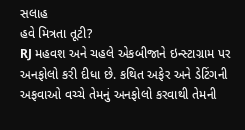સલાહ
હવે મિત્રતા તૂટી?
RJ મહવશ અને ચહલે એકબીજાને ઇન્સ્ટાગ્રામ પર અનફોલો કરી દીધા છે. કથિત અફેર અને ડેટિંગની અફવાઓ વચ્ચે તેમનું અનફોલો કરવાથી તેમની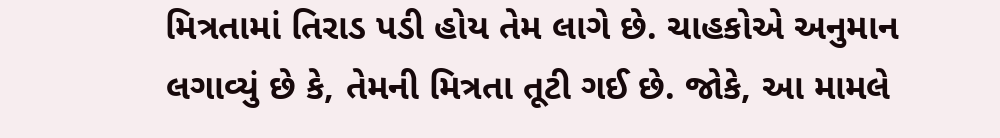મિત્રતામાં તિરાડ પડી હોય તેમ લાગે છે. ચાહકોએ અનુમાન લગાવ્યું છે કે, તેમની મિત્રતા તૂટી ગઈ છે. જોકે, આ મામલે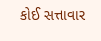કોઈ સત્તાવાર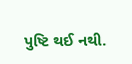પુષ્ટિ થઈ નથી.